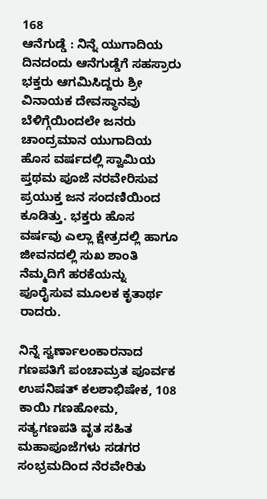168
ಆನೆಗುಡ್ಡೆ : ನಿನ್ನೆ ಯುಗಾದಿಯ ದಿನದಂದು ಆನೆಗುಡ್ಡೆಗೆ ಸಹಸ್ರಾರು ಭಕ್ತರು ಆಗಮಿಸಿದ್ದರು ಶ್ರೀ ವಿನಾಯಕ ದೇವಸ್ಥಾನವು ಬೆಳಿಗ್ಗೆಯಿಂದಲೇ ಜನರು ಚಾಂದ್ರಮಾನ ಯುಗಾದಿಯ ಹೊಸ ವರ್ಷದಲ್ಲಿ ಸ್ವಾಮಿಯ ಪ್ತಥಮ ಪೂಜೆ ನರವೇರಿಸುವ ಪ್ರಯುಕ್ತ ಜನ ಸಂದಣಿಯಿಂದ ಕೂಡಿತ್ತು. ಭಕ್ತರು ಹೊಸ ವರ್ಷವು ಎಲ್ಲಾ ಕ್ಷೇತ್ರದಲ್ಲಿ ಹಾಗೂ ಜೀವನದಲ್ಲಿ ಸುಖ ಶಾಂತಿ ನೆಮ್ಮದಿಗೆ ಹರಕೆಯನ್ನು ಪೂರೈಸುವ ಮೂಲಕ ಕೃತಾರ್ಥ ರಾದರು.

ನಿನ್ನೆ ಸ್ವರ್ಣಾಲಂಕಾರನಾದ ಗಣಪತಿಗೆ ಪಂಚಾಮ್ರತ ಪೂರ್ವಕ ಉಪನಿಷತ್ ಕಲಶಾಭಿಷೇಕ, 108 ಕಾಯಿ ಗಣಹೋಮ, ಸತ್ಯಗಣಪತಿ ವೃತ ಸಹಿತ ಮಹಾಪೂಜೆಗಳು ಸಡಗರ ಸಂಭ್ರಮದಿಂದ ನೆರವೇರಿತು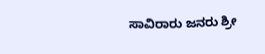ಸಾವಿರಾರು ಜನರು ಶ್ರೀ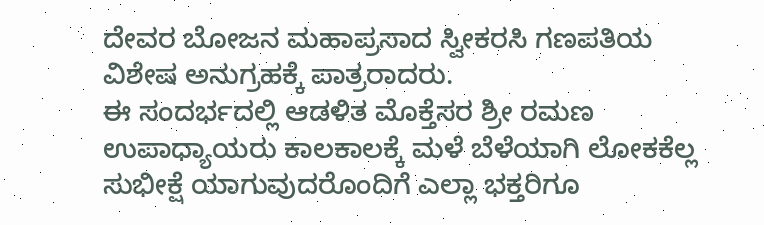ದೇವರ ಬೋಜನ ಮಹಾಪ್ರಸಾದ ಸ್ವೀಕರಸಿ ಗಣಪತಿಯ ವಿಶೇಷ ಅನುಗ್ರಹಕ್ಕೆ ಪಾತ್ರರಾದರು.
ಈ ಸಂದರ್ಭದಲ್ಲಿ ಆಡಳಿತ ಮೊಕ್ತೆಸರ ಶ್ರೀ ರಮಣ ಉಪಾಧ್ಯಾಯರು ಕಾಲಕಾಲಕ್ಕೆ ಮಳೆ ಬೆಳೆಯಾಗಿ ಲೋಕಕೆಲ್ಲ ಸುಭೀಕ್ಷೆ ಯಾಗುವುದರೊಂದಿಗೆ ಎಲ್ಲಾ ಭಕ್ತರಿಗೂ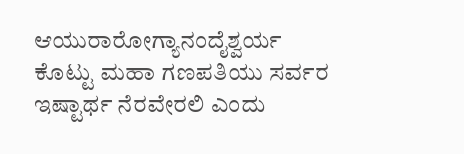ಆಯುರಾರೋಗ್ಯಾನಂದೈಶ್ವರ್ಯ ಕೊಟ್ಟು ಮಹಾ ಗಣಪತಿಯು ಸರ್ವರ ಇಷ್ಟಾರ್ಥ ನೆರವೇರಲಿ ಎಂದು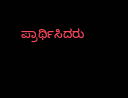ಪ್ರಾರ್ಥಿಸಿದರು